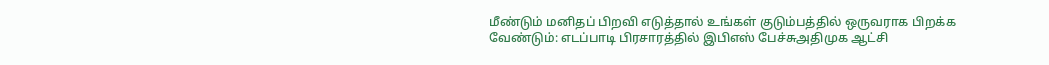மீண்டும் மனிதப் பிறவி எடுத்தால் உங்கள் குடும்பத்தில் ஒருவராக பிறக்க வேண்டும்: எடப்பாடி பிரசாரத்தில் இபிஎஸ் பேச்சுஅதிமுக ஆட்சி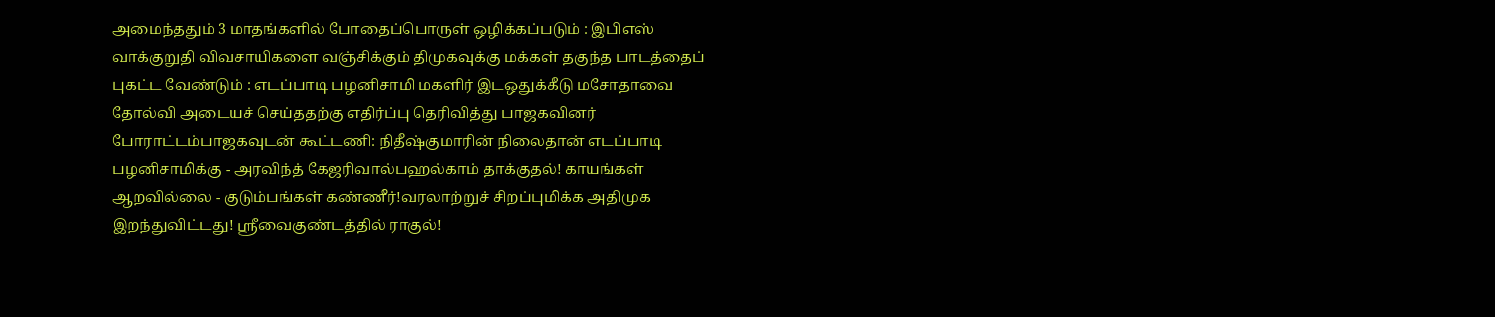அமைந்ததும் 3 மாதங்களில் போதைப்பொருள் ஒழிக்கப்படும் : இபிஎஸ் வாக்குறுதி விவசாயிகளை வஞ்சிக்கும் திமுகவுக்கு மக்கள் தகுந்த பாடத்தைப் புகட்ட வேண்டும் : எடப்பாடி பழனிசாமி மகளிர் இடஒதுக்கீடு மசோதாவை தோல்வி அடையச் செய்ததற்கு எதிர்ப்பு தெரிவித்து பாஜகவினர் போராட்டம்பாஜகவுடன் கூட்டணி: நிதீஷ்குமாரின் நிலைதான் எடப்பாடி பழனிசாமிக்கு - அரவிந்த் கேஜரிவால்பஹல்காம் தாக்குதல்! காயங்கள் ஆறவில்லை - குடும்பங்கள் கண்ணீர்!வரலாற்றுச் சிறப்புமிக்க அதிமுக இறந்துவிட்டது! ஸ்ரீவைகுண்டத்தில் ராகுல்!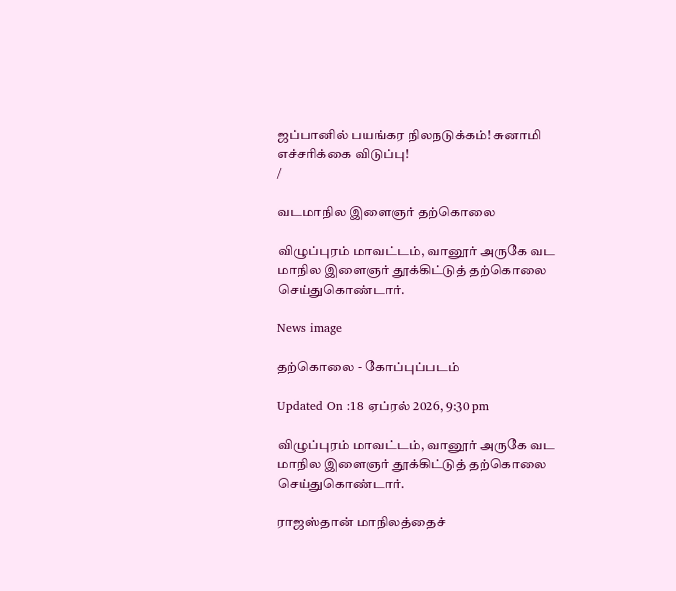ஜப்பானில் பயங்கர நிலநடுக்கம்! சுனாமி எச்சரிக்கை விடுப்பு!
/

வடமாநில இளைஞர் தற்கொலை

விழுப்புரம் மாவட்டம், வானூர் அருகே வட மாநில இளைஞர் தூக்கிட்டுத் தற்கொலை செய்துகொண்டார்.

News image

தற்கொலை - கோப்புப்படம்

Updated On :18 ஏப்ரல் 2026, 9:30 pm

விழுப்புரம் மாவட்டம், வானூர் அருகே வட மாநில இளைஞர் தூக்கிட்டுத் தற்கொலை செய்துகொண்டார்.

ராஜஸ்தான் மாநிலத்தைச்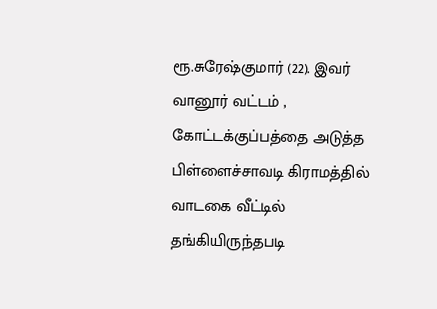ரூ.சுரேஷ்குமார் (22). இவர் வானூர் வட்டம் , கோட்டக்குப்பத்தை அடுத்த பிள்ளைச்சாவடி கிராமத்தில் வாடகை வீட்டில் தங்கியிருந்தபடி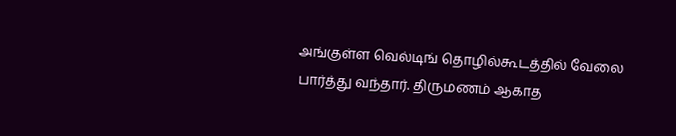அங்குள்ள வெல்டிங் தொழில்கூடத்தில் வேலை பார்த்து வந்தார். திருமணம் ஆகாத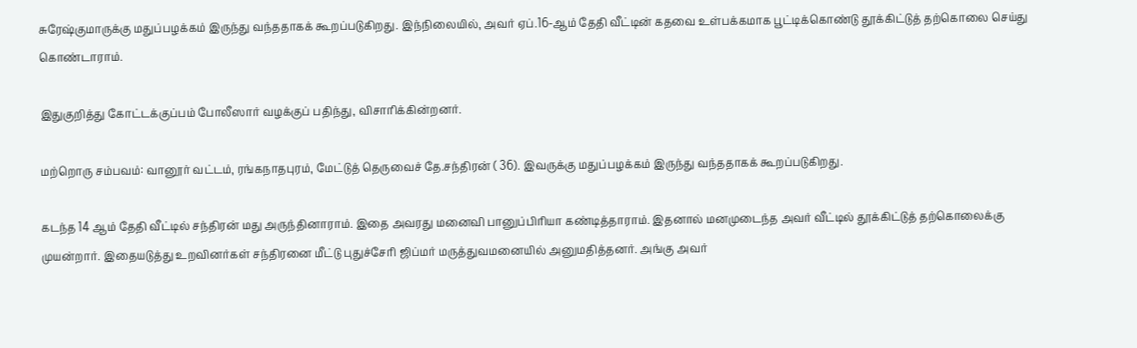சுரேஷ்குமாருக்கு மதுப்பழக்கம் இருந்து வந்ததாகக் கூறப்படுகிறது. இந்நிலையில், அவர் ஏப்.16-ஆம் தேதி வீட்டின் கதவை உள்பக்கமாக பூட்டிக்கொண்டு தூக்கிட்டுத் தற்கொலை செய்து கொண்டாராம்.

இதுகுறித்து கோட்டக்குப்பம் போலீஸார் வழக்குப் பதிந்து, விசாரிக்கின்றனர்.

மற்றொரு சம்பவம்: வானூர் வட்டம், ரங்கநாதபுரம், மேட்டுத் தெருவைச் தே.சந்திரன் ( 36). இவருக்கு மதுப்பழக்கம் இருந்து வந்ததாகக் கூறப்படுகிறது.

கடந்த 14 ஆம் தேதி வீட்டில் சந்திரன் மது அருந்தினாராம். இதை அவரது மனைவி பானுப்பிரியா கண்டித்தாராம். இதனால் மனமுடைந்த அவர் வீட்டில் தூக்கிட்டுத் தற்கொலைக்கு முயன்றார். இதையடுத்து உறவினர்கள் சந்திரனை மீட்டு புதுச்சேரி ஜிப்மர் மருத்துவமனையில் அனுமதித்தனர். அங்கு அவர்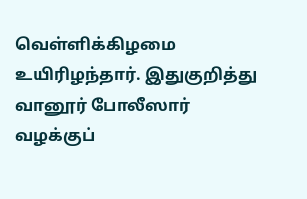வெள்ளிக்கிழமை உயிரிழந்தார். இதுகுறித்து வானூர் போலீஸார் வழக்குப்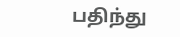பதிந்து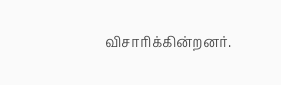விசாரிக்கின்றனர்.